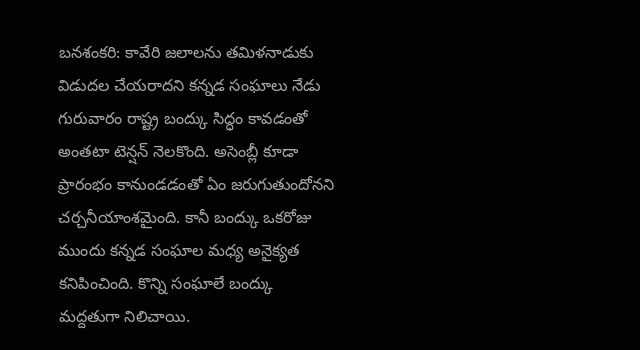బనశంకరి: కావేరి జలాలను తమిళనాడుకు విడుదల చేయరాదని కన్నడ సంఘాలు నేడు గురువారం రాష్ట్ర బంద్కు సిద్ధం కావడంతో అంతటా టెన్షన్ నెలకొంది. అసెంబ్లీ కూడా ప్రారంభం కానుండడంతో ఏం జరుగుతుందోనని చర్చనీయాంశమైంది. కానీ బంద్కు ఒకరోజు ముందు కన్నడ సంఘాల మధ్య అనైక్యత కనిపించింది. కొన్ని సంఘాలే బంద్కు మద్దతుగా నిలిచాయి.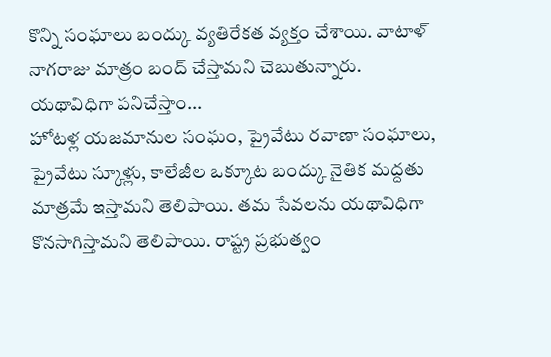కొన్ని సంఘాలు బంద్కు వ్యతిరేకత వ్యక్తం చేశాయి. వాటాళ్ నాగరాజు మాత్రం బంద్ చేస్తామని చెబుతున్నారు.
యథావిధిగా పనిచేస్తాం...
హోటళ్ల యజమానుల సంఘం, ప్రైవేటు రవాణా సంఘాలు, ప్రైవేటు స్కూళ్లు, కాలేజీల ఒక్కూట బంద్కు నైతిక మద్దతు మాత్రమే ఇస్తామని తెలిపాయి. తమ సేవలను యథావిధిగా కొనసాగిస్తామని తెలిపాయి. రాష్ట్ర ప్రభుత్వం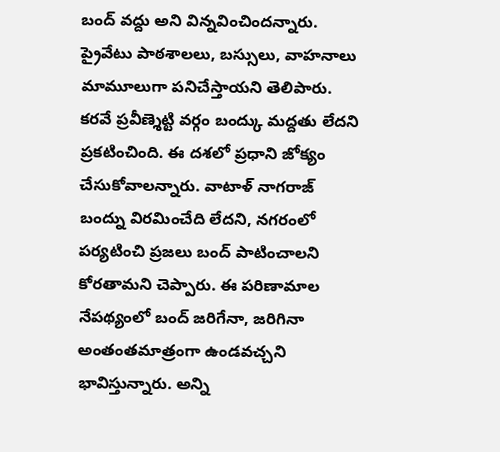బంద్ వద్దు అని విన్నవించిందన్నారు. ప్రైవేటు పాఠశాలలు, బస్సులు, వాహనాలు మామూలుగా పనిచేస్తాయని తెలిపారు. కరవే ప్రవీణ్శెట్టి వర్గం బంద్కు మద్దతు లేదని ప్రకటించింది. ఈ దశలో ప్రధాని జోక్యం చేసుకోవాలన్నారు. వాటాళ్ నాగరాజ్ బంద్ను విరమించేది లేదని, నగరంలో పర్యటించి ప్రజలు బంద్ పాటించాలని కోరతామని చెప్పారు. ఈ పరిణామాల నేపథ్యంలో బంద్ జరిగేనా, జరిగినా అంతంతమాత్రంగా ఉండవచ్చని భావిస్తున్నారు. అన్ని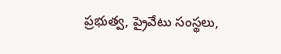ప్రభుత్వ, ప్రైవేటు సంస్థలు,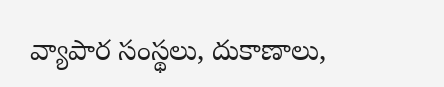వ్యాపార సంస్థలు, దుకాణాలు,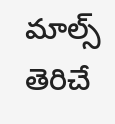మాల్స్ తెరిచే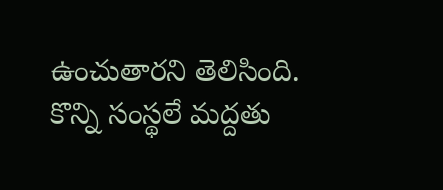ఉంచుతారని తెలిసింది.
కొన్ని సంస్థలే మద్దతు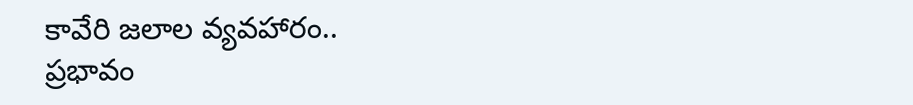కావేరి జలాల వ్యవహారం..
ప్రభావం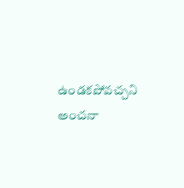ఉండకపోవచ్చని అంచనా